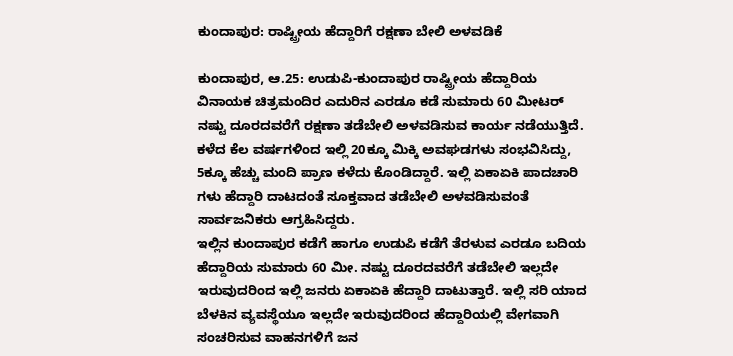ಕುಂದಾಪುರ: ರಾಷ್ಟ್ರೀಯ ಹೆದ್ದಾರಿಗೆ ರಕ್ಷಣಾ ಬೇಲಿ ಅಳವಡಿಕೆ

ಕುಂದಾಪುರ, ಆ.25: ಉಡುಪಿ-ಕುಂದಾಪುರ ರಾಷ್ಟ್ರೀಯ ಹೆದ್ದಾರಿಯ ವಿನಾಯಕ ಚಿತ್ರಮಂದಿರ ಎದುರಿನ ಎರಡೂ ಕಡೆ ಸುಮಾರು 60 ಮೀಟರ್ ನಷ್ಟು ದೂರದವರೆಗೆ ರಕ್ಷಣಾ ತಡೆಬೇಲಿ ಅಳವಡಿಸುವ ಕಾರ್ಯ ನಡೆಯುತ್ತಿದೆ.
ಕಳೆದ ಕೆಲ ವರ್ಷಗಳಿಂದ ಇಲ್ಲಿ 20ಕ್ಕೂ ಮಿಕ್ಕಿ ಅವಘಡಗಳು ಸಂಭವಿಸಿದ್ದು, 5ಕ್ಕೂ ಹೆಚ್ಚು ಮಂದಿ ಪ್ರಾಣ ಕಳೆದು ಕೊಂಡಿದ್ದಾರೆ. ಇಲ್ಲಿ ಏಕಾಏಕಿ ಪಾದಚಾರಿ ಗಳು ಹೆದ್ದಾರಿ ದಾಟದಂತೆ ಸೂಕ್ತವಾದ ತಡೆಬೇಲಿ ಅಳವಡಿಸುವಂತೆ ಸಾರ್ವಜನಿಕರು ಆಗ್ರಹಿಸಿದ್ದರು.
ಇಲ್ಲಿನ ಕುಂದಾಪುರ ಕಡೆಗೆ ಹಾಗೂ ಉಡುಪಿ ಕಡೆಗೆ ತೆರಳುವ ಎರಡೂ ಬದಿಯ ಹೆದ್ದಾರಿಯ ಸುಮಾರು 60 ಮೀ. ನಷ್ಟು ದೂರದವರೆಗೆ ತಡೆಬೇಲಿ ಇಲ್ಲದೇ ಇರುವುದರಿಂದ ಇಲ್ಲಿ ಜನರು ಏಕಾಏಕಿ ಹೆದ್ದಾರಿ ದಾಟುತ್ತಾರೆ. ಇಲ್ಲಿ ಸರಿ ಯಾದ ಬೆಳಕಿನ ವ್ಯವಸ್ಥೆಯೂ ಇಲ್ಲದೇ ಇರುವುದರಿಂದ ಹೆದ್ದಾರಿಯಲ್ಲಿ ವೇಗವಾಗಿ ಸಂಚರಿಸುವ ವಾಹನಗಳಿಗೆ ಜನ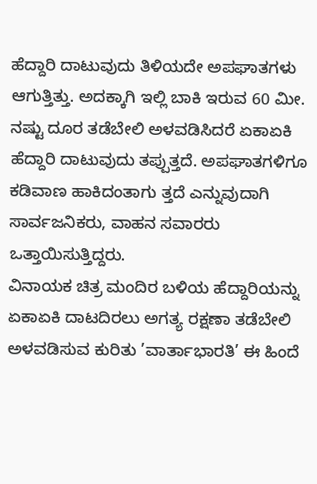ಹೆದ್ದಾರಿ ದಾಟುವುದು ತಿಳಿಯದೇ ಅಪಘಾತಗಳು ಆಗುತ್ತಿತ್ತು. ಅದಕ್ಕಾಗಿ ಇಲ್ಲಿ ಬಾಕಿ ಇರುವ 60 ಮೀ. ನಷ್ಟು ದೂರ ತಡೆಬೇಲಿ ಅಳವಡಿಸಿದರೆ ಏಕಾಏಕಿ ಹೆದ್ದಾರಿ ದಾಟುವುದು ತಪ್ಪುತ್ತದೆ. ಅಪಘಾತಗಳಿಗೂ ಕಡಿವಾಣ ಹಾಕಿದಂತಾಗು ತ್ತದೆ ಎನ್ನುವುದಾಗಿ ಸಾರ್ವಜನಿಕರು, ವಾಹನ ಸವಾರರು ಒತ್ತಾಯಿಸುತ್ತಿದ್ದರು.
ವಿನಾಯಕ ಚಿತ್ರ ಮಂದಿರ ಬಳಿಯ ಹೆದ್ದಾರಿಯನ್ನು ಏಕಾಏಕಿ ದಾಟದಿರಲು ಅಗತ್ಯ ರಕ್ಷಣಾ ತಡೆಬೇಲಿ ಅಳವಡಿಸುವ ಕುರಿತು ’ವಾರ್ತಾಭಾರತಿ’ ಈ ಹಿಂದೆ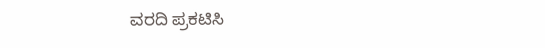ವರದಿ ಪ್ರಕಟಿಸಿ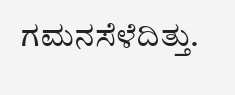ಗಮನಸೆಳೆದಿತ್ತು.